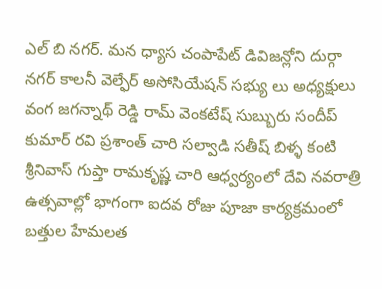ఎల్ బి నగర్. మన ధ్యాస చంపాపేట్ డివిజన్లోని దుర్గా నగర్ కాలనీ వెల్ఫేర్ అసోసియేషన్ సభ్యు లు అధ్యక్షులు వంగ జగన్నాథ్ రెడ్డి రామ్ వెంకటేష్ సుబ్బురు సందీప్ కుమార్ రవి ప్రశాంత్ చారి సల్వాడి సతీష్ బిళ్ళ కంటి శ్రీనివాస్ గుప్తా రామకృష్ణ చారి ఆధ్వర్యంలో దేవి నవరాత్రి ఉత్సవాల్లో భాగంగా ఐదవ రోజు పూజా కార్యక్రమంలో బత్తుల హేమలత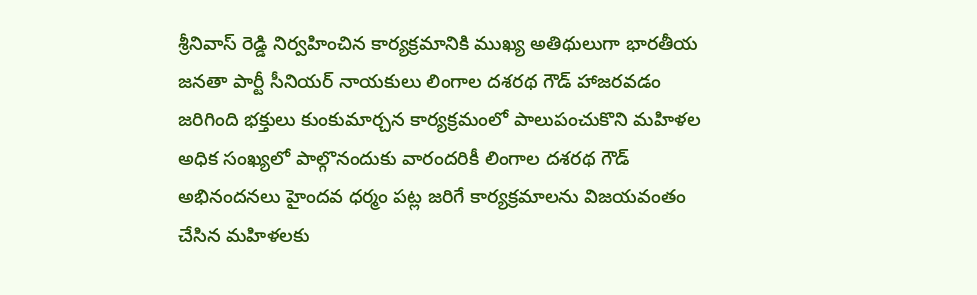శ్రీనివాస్ రెడ్డి నిర్వహించిన కార్యక్రమానికి ముఖ్య అతిథులుగా భారతీయ జనతా పార్టీ సీనియర్ నాయకులు లింగాల దశరథ గౌడ్ హాజరవడం జరిగింది భక్తులు కుంకుమార్చన కార్యక్రమంలో పాలుపంచుకొని మహిళల అధిక సంఖ్యలో పాల్గొనందుకు వారందరికీ లింగాల దశరథ గౌడ్ అభినందనలు హైందవ ధర్మం పట్ల జరిగే కార్యక్రమాలను విజయవంతం చేసిన మహిళలకు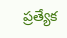ప్రత్యేక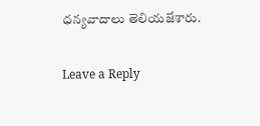ధన్యవాదాలు తెలియజేశారు.

Leave a Reply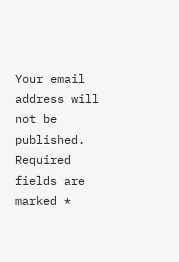Your email address will not be published. Required fields are marked *